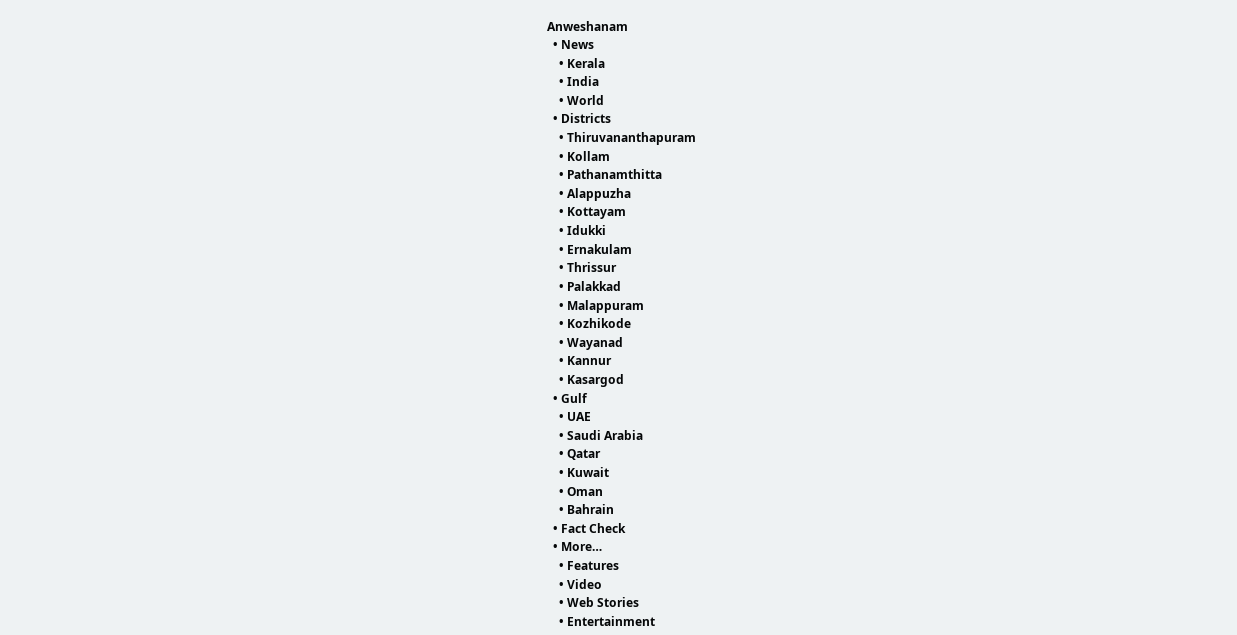Anweshanam
  • News
    • Kerala
    • India
    • World
  • Districts
    • Thiruvananthapuram
    • Kollam
    • Pathanamthitta
    • Alappuzha
    • Kottayam
    • Idukki
    • Ernakulam
    • Thrissur
    • Palakkad
    • Malappuram
    • Kozhikode
    • Wayanad
    • Kannur
    • Kasargod
  • Gulf
    • UAE
    • Saudi Arabia
    • Qatar
    • Kuwait
    • Oman
    • Bahrain
  • Fact Check
  • More…
    • Features
    • Video
    • Web Stories
    • Entertainment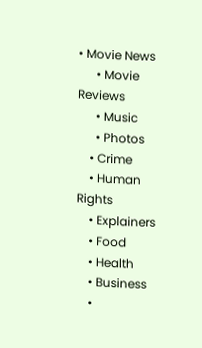• Movie News
      • Movie Reviews
      • Music
      • Photos
    • Crime
    • Human Rights
    • Explainers
    • Food
    • Health
    • Business
    •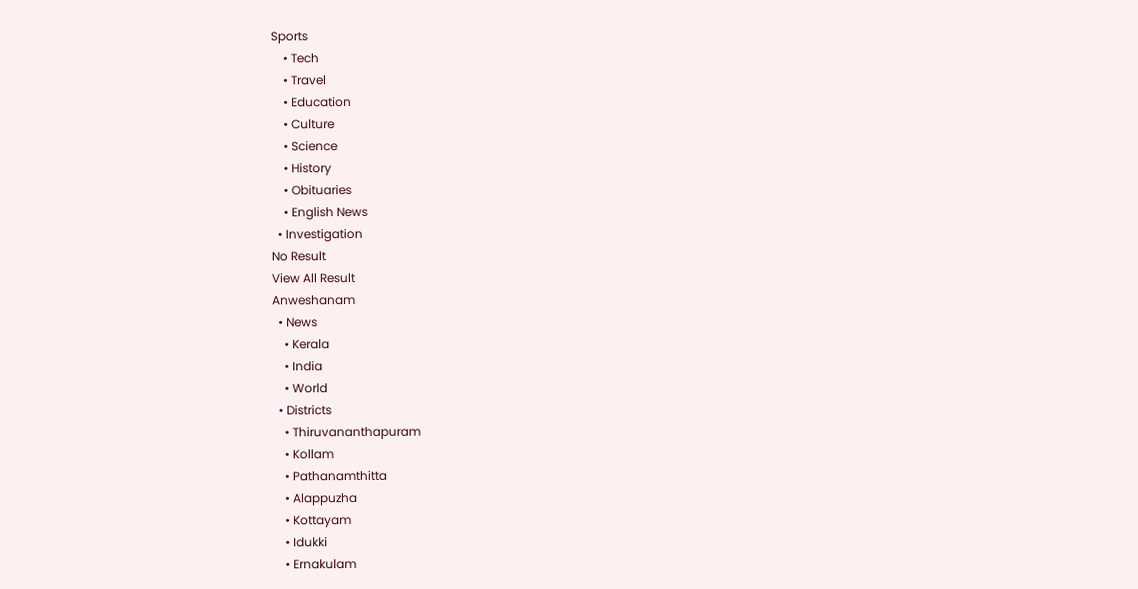Sports
    • Tech
    • Travel
    • Education
    • Culture
    • Science
    • History
    • Obituaries
    • English News
  • Investigation
No Result
View All Result
Anweshanam
  • News
    • Kerala
    • India
    • World
  • Districts
    • Thiruvananthapuram
    • Kollam
    • Pathanamthitta
    • Alappuzha
    • Kottayam
    • Idukki
    • Ernakulam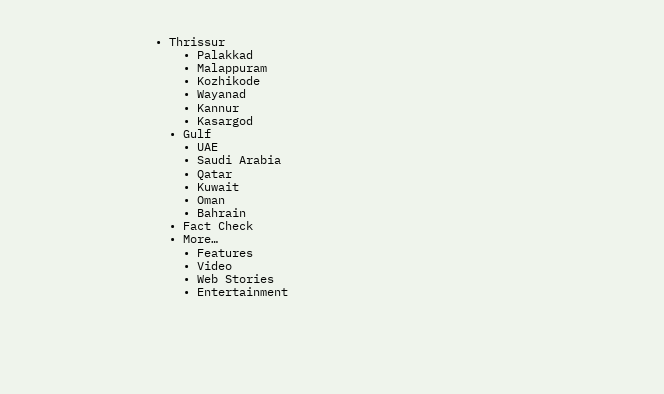• Thrissur
    • Palakkad
    • Malappuram
    • Kozhikode
    • Wayanad
    • Kannur
    • Kasargod
  • Gulf
    • UAE
    • Saudi Arabia
    • Qatar
    • Kuwait
    • Oman
    • Bahrain
  • Fact Check
  • More…
    • Features
    • Video
    • Web Stories
    • Entertainment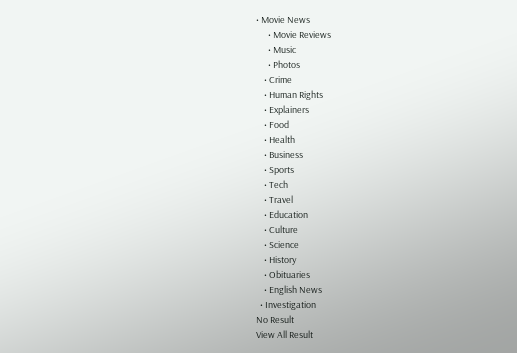• Movie News
      • Movie Reviews
      • Music
      • Photos
    • Crime
    • Human Rights
    • Explainers
    • Food
    • Health
    • Business
    • Sports
    • Tech
    • Travel
    • Education
    • Culture
    • Science
    • History
    • Obituaries
    • English News
  • Investigation
No Result
View All Result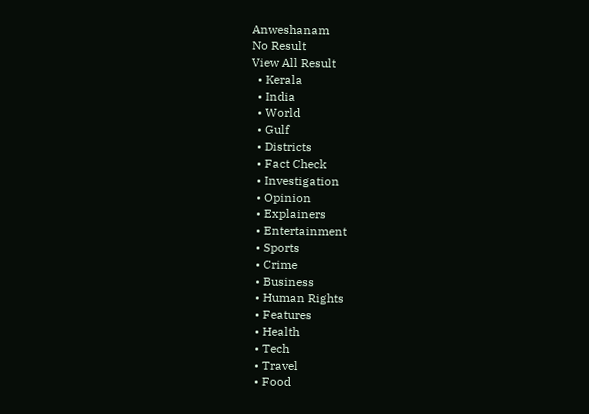Anweshanam
No Result
View All Result
  • Kerala
  • India
  • World
  • Gulf
  • Districts
  • Fact Check
  • Investigation
  • Opinion
  • Explainers
  • Entertainment
  • Sports
  • Crime
  • Business
  • Human Rights
  • Features
  • Health
  • Tech
  • Travel
  • Food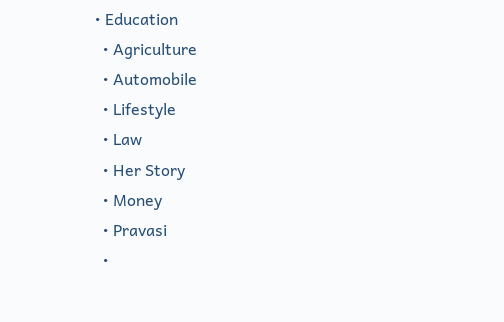• Education
  • Agriculture
  • Automobile
  • Lifestyle
  • Law
  • Her Story
  • Money
  • Pravasi
  •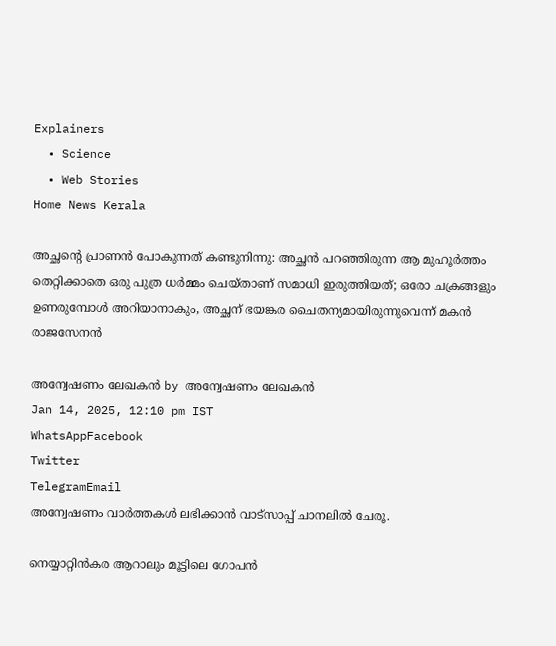Explainers
  • Science
  • Web Stories
Home News Kerala

അച്ഛന്റെ പ്രാണന്‍ പോകുന്നത് കണ്ടുനിന്നു: അച്ഛന്‍ പറഞ്ഞിരുന്ന ആ മുഹൂര്‍ത്തം തെറ്റിക്കാതെ ഒരു പുത്ര ധര്‍മ്മം ചെയ്താണ് സമാധി ഇരുത്തിയത്; ഒരോ ചക്രങ്ങളും ഉണരുമ്പോള്‍ അറിയാനാകും, അച്ഛന് ഭയങ്കര ചൈതന്യമായിരുന്നുവെന്ന് മകന്‍ രാജസേനന്‍

അന്വേഷണം ലേഖകൻ by അന്വേഷണം ലേഖകൻ
Jan 14, 2025, 12:10 pm IST
WhatsAppFacebook
Twitter
TelegramEmail
അന്വേഷണം വാർത്തകൾ ലഭിക്കാന്‍ വാട്സാപ്പ് ചാനലില്‍ ചേരൂ.

നെയ്യാറ്റിന്‍കര ആറാലും മൂട്ടിലെ ഗോപന്‍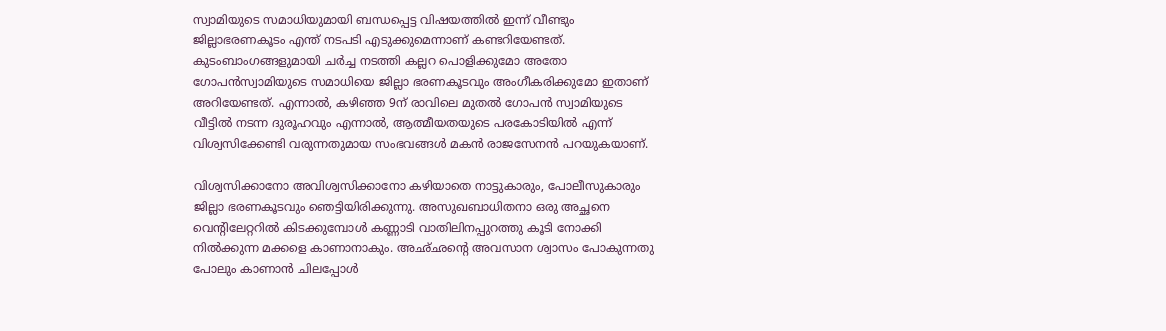സ്വാമിയുടെ സമാധിയുമായി ബന്ധപ്പെട്ട വിഷയത്തില്‍ ഇന്ന് വീണ്ടും ജില്ലാഭരണകൂടം എന്ത് നടപടി എടുക്കുമെന്നാണ് കണ്ടറിയേണ്ടത്. കുടംബാംഗങ്ങളുമായി ചര്‍ച്ച നടത്തി കല്ലറ പൊളിക്കുമോ അതോ ഗോപന്‍സ്വാമിയുടെ സമാധിയെ ജില്ലാ ഭരണകൂടവും അംഗീകരിക്കുമോ ഇതാണ് അറിയേണ്ടത്. എന്നാല്‍, കഴിഞ്ഞ 9ന് രാവിലെ മുതല്‍ ഗോപന്‍ സ്വാമിയുടെ വീട്ടില്‍ നടന്ന ദുരൂഹവും എന്നാല്‍, ആത്മീയതയുടെ പരകോടിയില്‍ എന്ന് വിശ്വസിക്കേണ്ടി വരുന്നതുമായ സംഭവങ്ങള്‍ മകന്‍ രാജസേനന്‍ പറയുകയാണ്.

വിശ്വസിക്കാനോ അവിശ്വസിക്കാനോ കഴിയാതെ നാട്ടുകാരും, പോലീസുകാരും ജില്ലാ ഭരണകൂടവും ഞെട്ടിയിരിക്കുന്നു. അസുഖബാധിതനാ ഒരു അച്ഛനെ വെന്റിലേറ്ററില്‍ കിടക്കുമ്പോള്‍ കണ്ണാടി വാതിലിനപ്പുറത്തു കൂടി നോക്കി നില്‍ക്കുന്ന മക്കളെ കാണാനാകും. അഛ്ഛന്റെ അവസാന ശ്വാസം പോകുന്നതു പോലും കാണാന്‍ ചിലപ്പോള്‍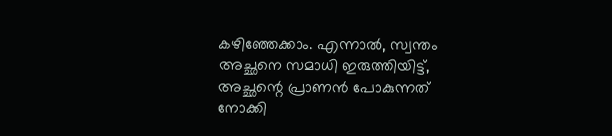കഴിഞ്ഞേക്കാം. എന്നാല്‍, സ്വന്തം അച്ഛനെ സമാധി ഇരുത്തിയിട്ട്, അച്ഛന്റെ പ്രാണന്‍ പോകുന്നത് നോക്കി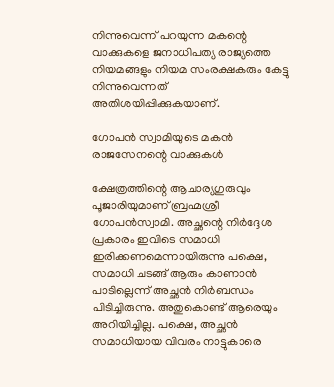നിന്നുവെന്ന് പറയുന്ന മകന്റെ വാക്കുകളെ ജനാധിപത്യ രാജ്യത്തെ നിയമങ്ങളും നിയമ സംരക്ഷകരും കേട്ടു നിന്നുവെന്നത് അതിശയിപ്പിക്കുകയാണ്.

ഗോപന്‍ സ്വാമിയുടെ മകന്‍ രാജസേനന്റെ വാക്കുകള്‍

ക്ഷേത്രത്തിന്റെ ആചാര്യഗുരുവും പൂജാരിയുമാണ് ബ്രഹ്മശ്രീ ഗോപന്‍സ്വാമി. അച്ഛന്റെ നിര്‍ദ്ദേശ പ്രകാരം ഇവിടെ സമാധി ഇരിക്കണമെന്നായിരുന്നു പക്ഷെ, സമാധി ചടങ്ങ് ആരും കാണാന്‍ പാടില്ലെന്ന് അച്ഛന്‍ നിര്‍ബന്ധം പിടിച്ചിരുന്നു. അതുകൊണ്ട് ആരെയും അറിയിച്ചില്ല. പക്ഷെ, അച്ഛന്‍ സമാധിയായ വിവരം നാട്ടുകാരെ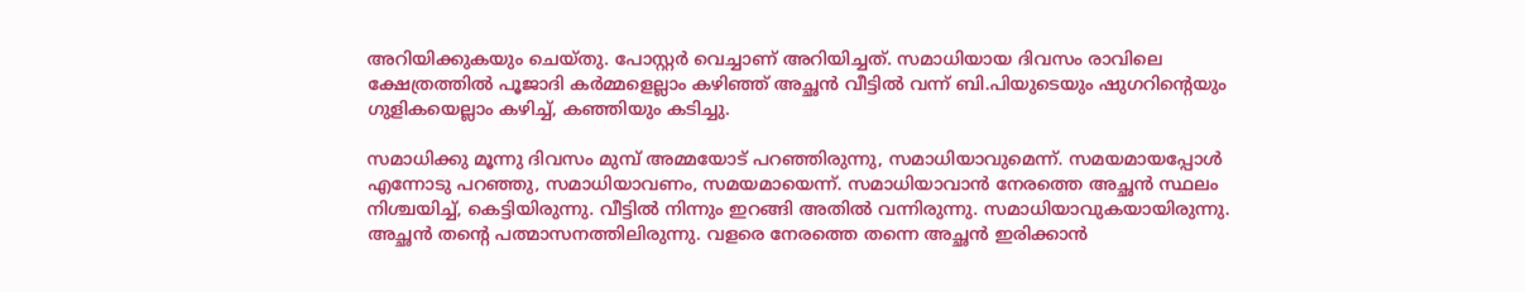അറിയിക്കുകയും ചെയ്തു. പോസ്റ്റര്‍ വെച്ചാണ് അറിയിച്ചത്. സമാധിയായ ദിവസം രാവിലെ ക്ഷേത്രത്തില്‍ പൂജാദി കര്‍മ്മളെല്ലാം കഴിഞ്ഞ് അച്ഛന്‍ വീട്ടില്‍ വന്ന് ബി.പിയുടെയും ഷുഗറിന്റെയും ഗുളികയെല്ലാം കഴിച്ച്, കഞ്ഞിയും കടിച്ചു.

സമാധിക്കു മൂന്നു ദിവസം മുമ്പ് അമ്മയോട് പറഞ്ഞിരുന്നു, സമാധിയാവുമെന്ന്. സമയമായപ്പോള്‍ എന്നോടു പറഞ്ഞു, സമാധിയാവണം, സമയമായെന്ന്. സമാധിയാവാന്‍ നേരത്തെ അച്ഛന്‍ സ്ഥലം നിശ്ചയിച്ച്, കെട്ടിയിരുന്നു. വീട്ടില്‍ നിന്നും ഇറങ്ങി അതില്‍ വന്നിരുന്നു. സമാധിയാവുകയായിരുന്നു. അച്ഛന്‍ തന്റെ പത്മാസനത്തിലിരുന്നു. വളരെ നേരത്തെ തന്നെ അച്ഛന്‍ ഇരിക്കാന്‍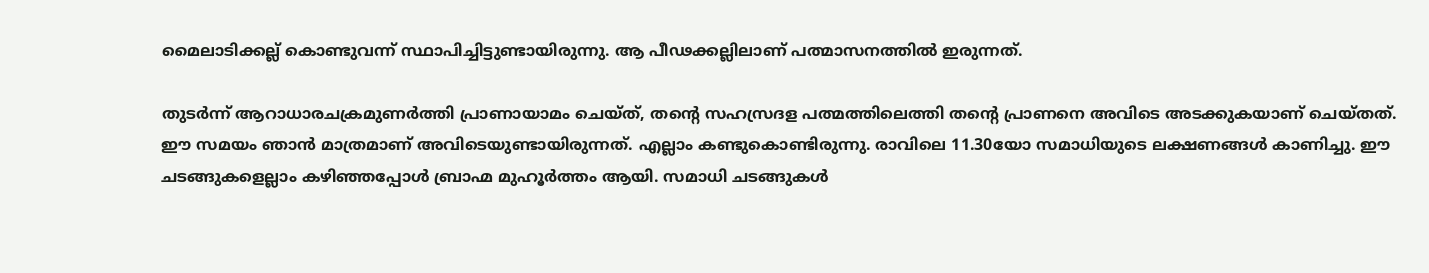മൈലാടിക്കല്ല് കൊണ്ടുവന്ന് സ്ഥാപിച്ചിട്ടുണ്ടായിരുന്നു. ആ പീഢക്കല്ലിലാണ് പത്മാസനത്തില്‍ ഇരുന്നത്.

തുടര്‍ന്ന് ആറാധാരചക്രമുണര്‍ത്തി പ്രാണായാമം ചെയ്ത്, തന്റെ സഹസ്രദള പത്മത്തിലെത്തി തന്റെ പ്രാണനെ അവിടെ അടക്കുകയാണ് ചെയ്തത്. ഈ സമയം ഞാന്‍ മാത്രമാണ് അവിടെയുണ്ടായിരുന്നത്. എല്ലാം കണ്ടുകൊണ്ടിരുന്നു. രാവിലെ 11.30യോ സമാധിയുടെ ലക്ഷണങ്ങള്‍ കാണിച്ചു. ഈ ചടങ്ങുകളെല്ലാം കഴിഞ്ഞപ്പോള്‍ ബ്രാഹ്മ മുഹൂര്‍ത്തം ആയി. സമാധി ചടങ്ങുകള്‍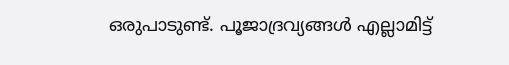ഒരുപാടുണ്ട്. പൂജാദ്രവ്യങ്ങള്‍ എല്ലാമിട്ട്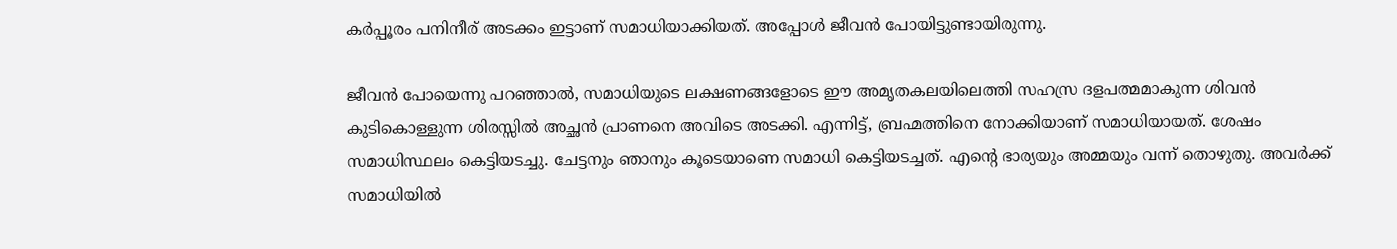കര്‍പ്പൂരം പനിനീര് അടക്കം ഇട്ടാണ് സമാധിയാക്കിയത്. അപ്പോള്‍ ജീവന്‍ പോയിട്ടുണ്ടായിരുന്നു.

ജീവന്‍ പോയെന്നു പറഞ്ഞാല്‍, സമാധിയുടെ ലക്ഷണങ്ങളോടെ ഈ അമൃതകലയിലെത്തി സഹസ്ര ദളപത്മമാകുന്ന ശിവന്‍ കുടികൊള്ളുന്ന ശിരസ്സില്‍ അച്ഛന്‍ പ്രാണനെ അവിടെ അടക്കി. എന്നിട്ട്, ബ്രഹ്മത്തിനെ നോക്കിയാണ് സമാധിയായത്. ശേഷം സമാധിസ്ഥലം കെട്ടിയടച്ചു. ചേട്ടനും ഞാനും കൂടെയാണെ സമാധി കെട്ടിയടച്ചത്. എന്റെ ഭാര്യയും അമ്മയും വന്ന് തൊഴുതു. അവര്‍ക്ക് സമാധിയില്‍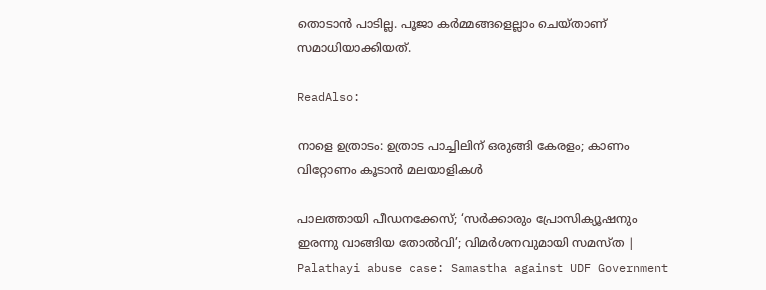തൊടാന്‍ പാടില്ല. പൂജാ കര്‍മ്മങ്ങളെല്ലാം ചെയ്താണ് സമാധിയാക്കിയത്.

ReadAlso:

നാളെ ഉത്രാടം: ഉത്രാട പാച്ചിലിന് ഒരുങ്ങി കേരളം; കാണം വിറ്റോണം കൂടാന്‍ മലയാളികള്‍

പാലത്തായി പീഡനക്കേസ്; ‘സർക്കാരും പ്രോസിക്യൂഷനും ഇരന്നു വാങ്ങിയ തോൽവി’; വിമർശനവുമായി സമസ്ത | Palathayi abuse case: Samastha against UDF Government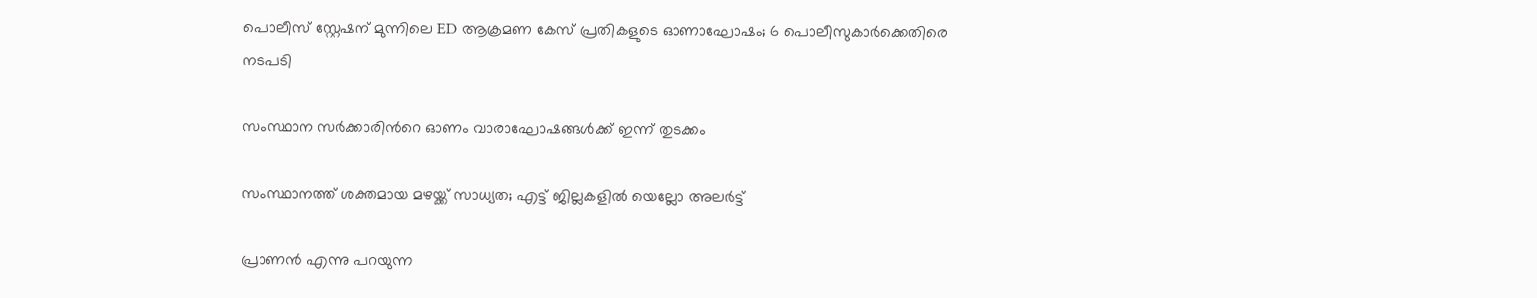പൊലീസ് സ്റ്റേഷന് മുന്നിലെ ED ആക്രമണ കേസ് പ്രതികളുടെ ഓണാഘോഷം; 6 പൊലീസുകാർക്കെതിരെ നടപടി

സംസ്ഥാന സർക്കാരിന്‍റെ ഓണം വാരാഘോഷങ്ങൾക്ക് ഇന്ന് തുടക്കം

സംസ്ഥാനത്ത് ശക്തമായ മഴയ്ക്ക് സാധ്യത; എട്ട് ജില്ലകളിൽ യെല്ലോ അലർട്ട്

പ്രാണന്‍ എന്നു പറയുന്ന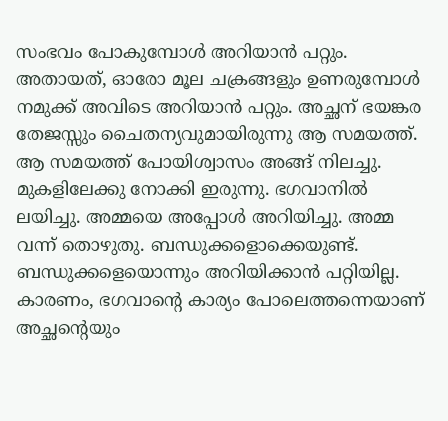സംഭവം പോകുമ്പോള്‍ അറിയാന്‍ പറ്റും. അതായത്, ഓരോ മൂല ചക്രങ്ങളും ഉണരുമ്പോള്‍ നമുക്ക് അവിടെ അറിയാന്‍ പറ്റും. അച്ഛന് ഭയങ്കര തേജസ്സും ചൈതന്യവുമായിരുന്നു ആ സമയത്ത്. ആ സമയത്ത് പോയിശ്വാസം അങ്ങ് നിലച്ചു. മുകളിലേക്കു നോക്കി ഇരുന്നു. ഭഗവാനില്‍ ലയിച്ചു. അമ്മയെ അപ്പോള്‍ അറിയിച്ചു. അമ്മ വന്ന് തൊഴുതു. ബന്ധുക്കളൊക്കെയുണ്ട്. ബന്ധുക്കളെയൊന്നും അറിയിക്കാന്‍ പറ്റിയില്ല. കാരണം, ഭഗവാന്റെ കാര്യം പോലെത്തന്നെയാണ് അച്ഛന്റെയും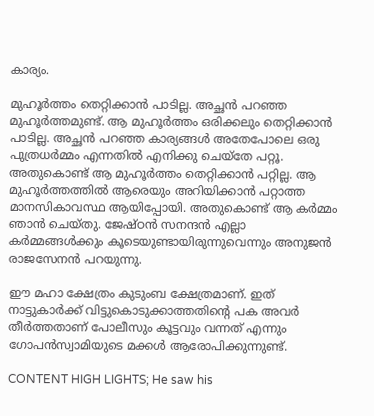കാര്യം.

മുഹൂര്‍ത്തം തെറ്റിക്കാന്‍ പാടില്ല. അച്ഛന്‍ പറഞ്ഞ മുഹൂര്‍ത്തമുണ്ട്. ആ മുഹൂര്‍ത്തം ഒരിക്കലും തെറ്റിക്കാന്‍ പാടില്ല. അച്ഛന്‍ പറഞ്ഞ കാര്യങ്ങള്‍ അതേപോലെ ഒരു പുത്രധര്‍മ്മം എന്നതില്‍ എനിക്കു ചെയ്‌തേ പറ്റൂ. അതുകൊണ്ട് ആ മുഹൂര്‍ത്തം തെറ്റിക്കാന്‍ പറ്റില്ല. ആ മുഹൂര്‍ത്തത്തില്‍ ആരെയും അറിയിക്കാന്‍ പറ്റാത്ത മാനസികാവസ്ഥ ആയിപ്പോയി. അതുകൊണ്ട് ആ കര്‍മ്മം ഞാന്‍ ചെയ്തു. ജേഷ്ഠന്‍ സനന്ദന്‍ എല്ലാ കര്‍മ്മങ്ങള്‍ക്കും കൂടെയുണ്ടായിരുന്നുവെന്നും അനുജന്‍ രാജസേനന്‍ പറയുന്നു.

ഈ മഹാ ക്ഷേത്രം കുടുംബ ക്ഷേത്രമാണ്. ഇത് നാട്ടുകാര്‍ക്ക് വിട്ടുകൊടുക്കാത്തതിന്റെ പക അവര്‍ തീര്‍ത്തതാണ് പോലീസും കൂട്ടവും വന്നത് എന്നും ഗോപന്‍സ്വാമിയുടെ മക്കള്‍ ആരോപിക്കുന്നുണ്ട്.

CONTENT HIGH LIGHTS; He saw his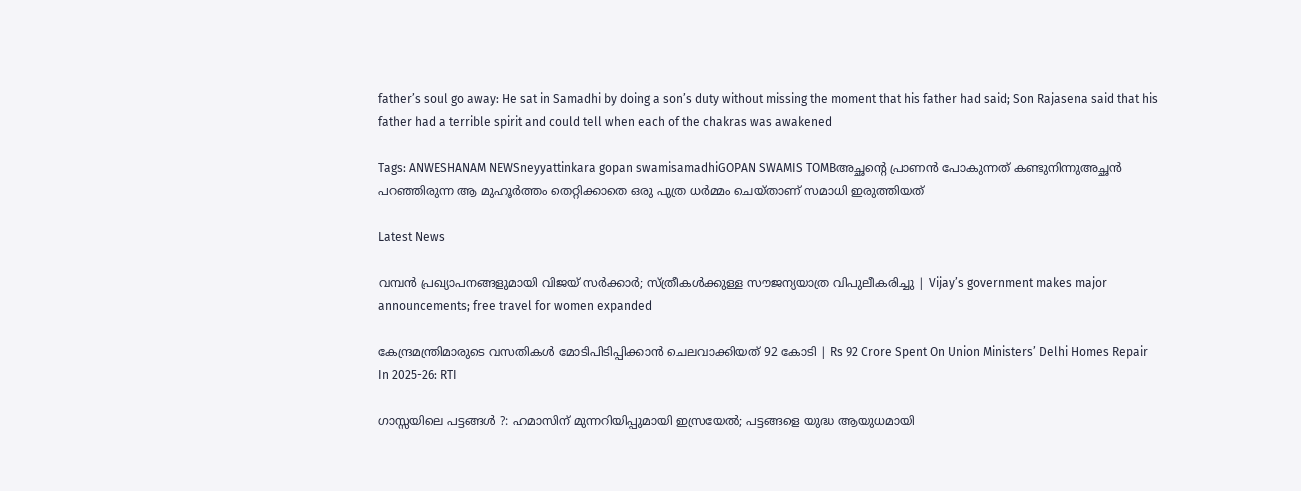father’s soul go away: He sat in Samadhi by doing a son’s duty without missing the moment that his father had said; Son Rajasena said that his father had a terrible spirit and could tell when each of the chakras was awakened

Tags: ANWESHANAM NEWSneyyattinkara gopan swamisamadhiGOPAN SWAMIS TOMBഅച്ഛന്റെ പ്രാണന്‍ പോകുന്നത് കണ്ടുനിന്നുഅച്ഛന്‍ പറഞ്ഞിരുന്ന ആ മുഹൂര്‍ത്തം തെറ്റിക്കാതെ ഒരു പുത്ര ധര്‍മ്മം ചെയ്താണ് സമാധി ഇരുത്തിയത്

Latest News

വമ്പൻ പ്രഖ്യാപനങ്ങളുമായി വിജയ് സർക്കാർ; സ്ത്രീകൾക്കുള്ള സൗജന്യയാത്ര വിപുലീകരിച്ചു | Vijay’s government makes major announcements; free travel for women expanded

കേന്ദ്രമന്ത്രിമാരുടെ വസതികൾ മോടിപിടിപ്പിക്കാൻ ചെലവാക്കിയത് 92 കോടി | Rs 92 Crore Spent On Union Ministers’ Delhi Homes Repair In 2025-26: RTI

ഗാസ്സയിലെ പട്ടങ്ങള്‍ ?: ഹമാസിന് മുന്നറിയിപ്പുമായി ഇസ്രയേല്‍; പട്ടങ്ങളെ യുദ്ധ ആയുധമായി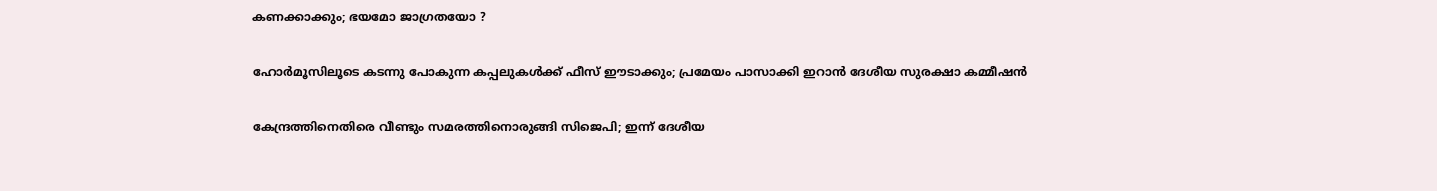കണക്കാക്കും; ഭയമോ ജാഗ്രതയോ ?

ഹോര്‍മൂസിലൂടെ കടന്നു പോകുന്ന കപ്പലുകള്‍ക്ക് ഫീസ് ഈടാക്കും; പ്രമേയം പാസാക്കി ഇറാന്‍ ദേശീയ സുരക്ഷാ കമ്മീഷന്‍

കേന്ദ്രത്തിനെതിരെ വീണ്ടും സമരത്തിനൊരുങ്ങി സിജെപി; ഇന്ന് ദേശീയ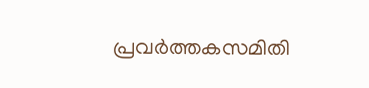പ്രവർത്തകസമിതി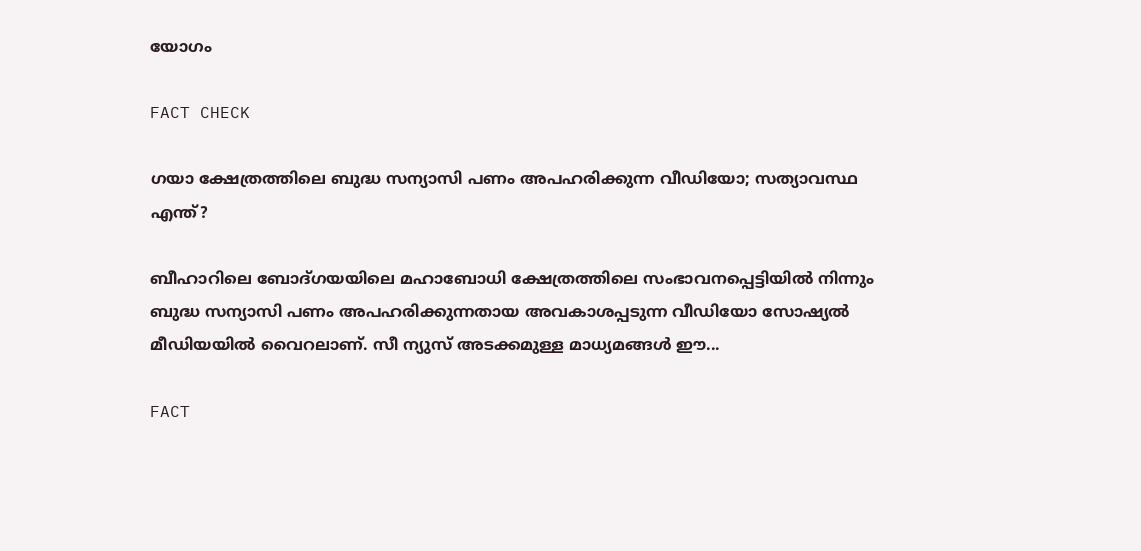യോഗം

FACT CHECK

ഗയാ ക്ഷേത്രത്തിലെ ബുദ്ധ സന്യാസി പണം അപഹരിക്കുന്ന വീഡിയോ; സത്യാവസ്ഥ എന്ത്?

ബീഹാറിലെ ബോദ്ഗയയിലെ മഹാബോധി ക്ഷേത്രത്തിലെ സംഭാവനപ്പെട്ടിയില്‍ നിന്നും ബുദ്ധ സന്യാസി പണം അപഹരിക്കുന്നതായ അവകാശപ്പടുന്ന വീഡിയോ സോഷ്യല്‍ മീഡിയയില്‍ വൈറലാണ്. സീ ന്യുസ് അടക്കമുള്ള മാധ്യമങ്ങള്‍ ഈ...

FACT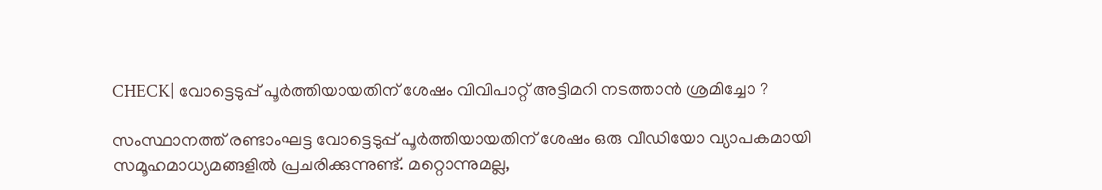CHECK| വോട്ടെടുപ്പ് പൂർത്തിയായതിന് ശേഷം വിവിപാറ്റ് അട്ടിമറി നടത്താൻ ശ്രമിച്ചോ ?

സംസ്ഥാനത്ത് രണ്ടാംഘട്ട വോട്ടെടുപ്പ് പൂർത്തിയായതിന് ശേഷം ഒരു വീഡിയോ വ്യാപകമായി സമൂഹമാധ്യമങ്ങളിൽ പ്രചരിക്കുന്നുണ്ട്. മറ്റൊന്നുമല്ല,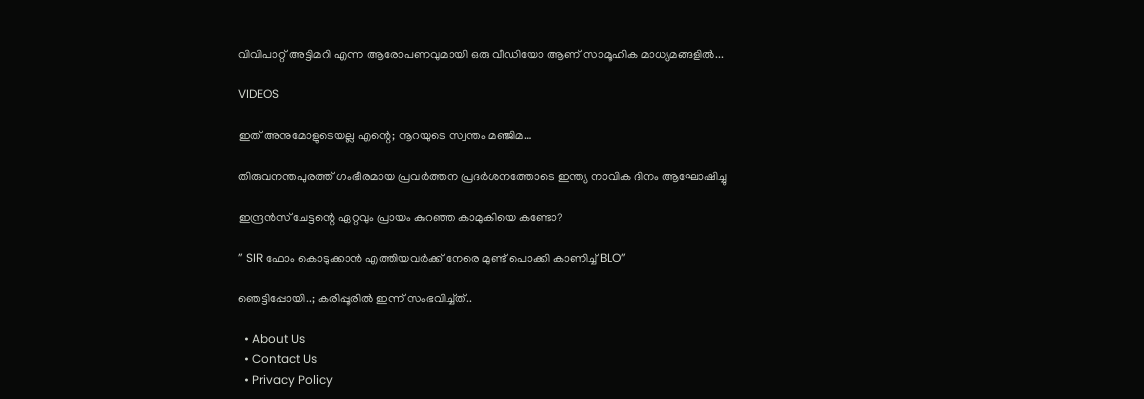വിവിപാറ്റ് അട്ടിമറി എന്ന ആരോപണവുമായി ഒരു വീഡിയോ ആണ് സാമൂഹിക മാധ്യമങ്ങളിൽ...

VIDEOS

ഇത് അനുമോളുടെയല്ല എന്റെ; നൂറയുടെ സ്വന്തം മഞ്ജിമ…

തിരുവനന്തപുരത്ത് ഗംഭീരമായ പ്രവർത്തന പ്രദർശനത്തോടെ ഇന്ത്യ നാവിക ദിനം ആഘോഷിച്ചു

ഇന്ദ്രൻസ് ചേട്ടന്റെ ഏറ്റവും പ്രായം കുറഞ്ഞ കാമുകിയെ കണ്ടോ?

” SIR ഫോം കൊടുക്കാൻ എത്തിയവർക്ക് നേരെ മുണ്ട് പൊക്കി കാണിച്ച് BLO”

ഞെട്ടിപ്പോയി..; കരിപ്പൂരിൽ ഇന്ന് സംഭവിച്ച്ത്..

  • About Us
  • Contact Us
  • Privacy Policy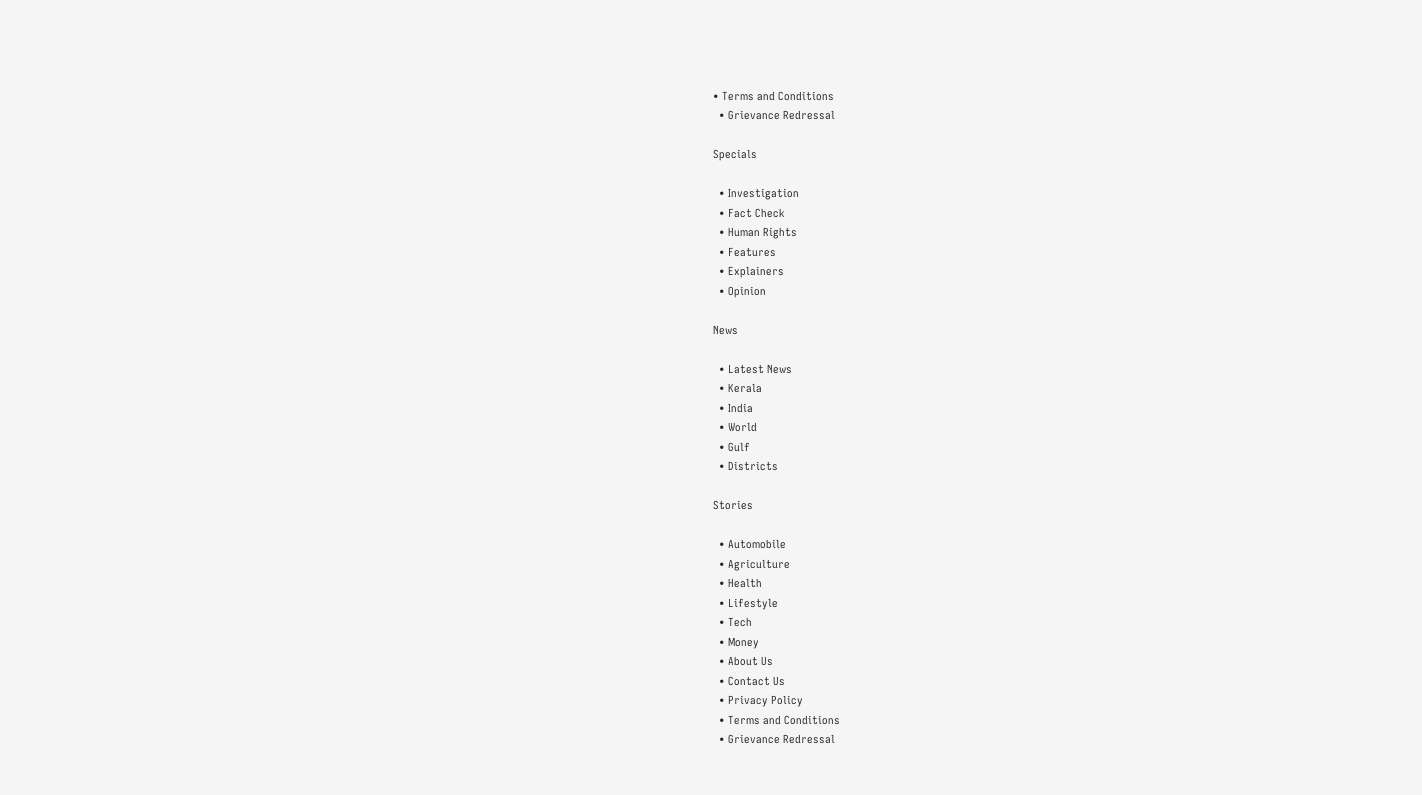• Terms and Conditions
  • Grievance Redressal

Specials

  • Investigation
  • Fact Check
  • Human Rights
  • Features
  • Explainers
  • Opinion

News

  • Latest News
  • Kerala
  • India
  • World
  • Gulf
  • Districts

Stories

  • Automobile
  • Agriculture
  • Health
  • Lifestyle
  • Tech
  • Money
  • About Us
  • Contact Us
  • Privacy Policy
  • Terms and Conditions
  • Grievance Redressal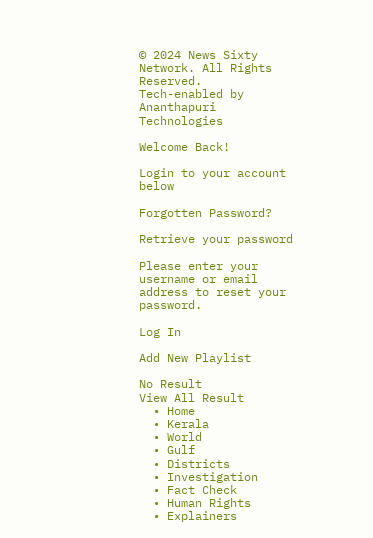© 2024 News Sixty Network. All Rights Reserved.
Tech-enabled by Ananthapuri Technologies

Welcome Back!

Login to your account below

Forgotten Password?

Retrieve your password

Please enter your username or email address to reset your password.

Log In

Add New Playlist

No Result
View All Result
  • Home
  • Kerala
  • World
  • Gulf
  • Districts
  • Investigation
  • Fact Check
  • Human Rights
  • Explainers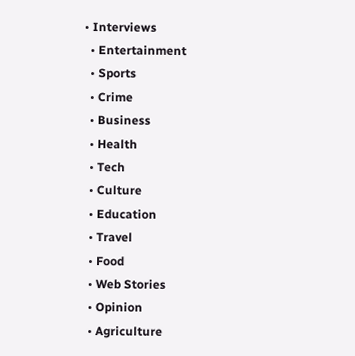• Interviews
  • Entertainment
  • Sports
  • Crime
  • Business
  • Health
  • Tech
  • Culture
  • Education
  • Travel
  • Food
  • Web Stories
  • Opinion
  • Agriculture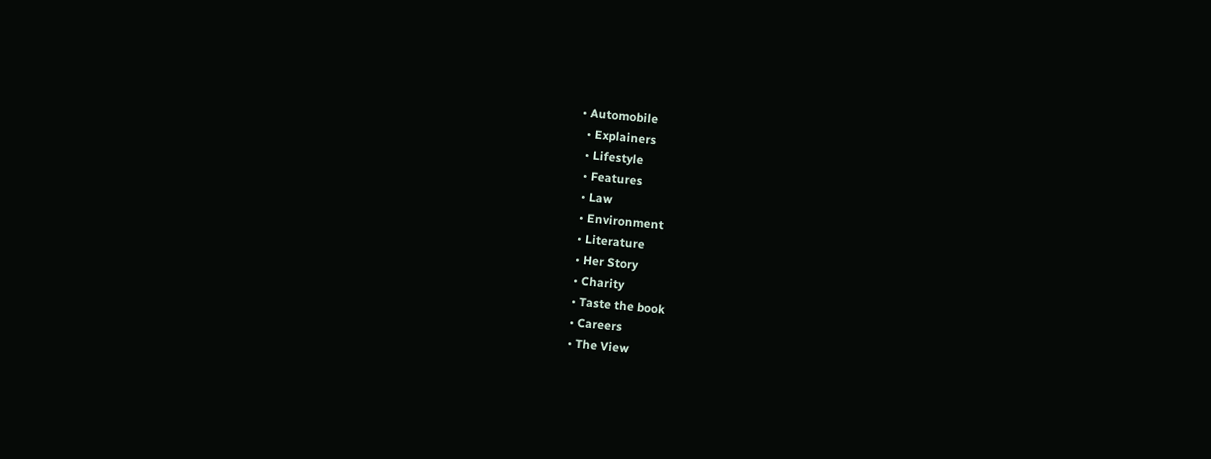• Automobile
  • Explainers
  • Lifestyle
  • Features
  • Law
  • Environment
  • Literature
  • Her Story
  • Charity
  • Taste the book
  • Careers
  • The View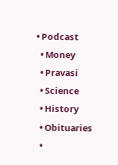• Podcast
  • Money
  • Pravasi
  • Science
  • History
  • Obituaries
  •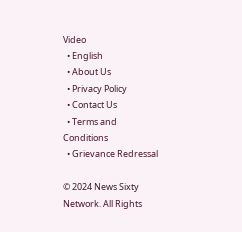Video
  • English
  • About Us
  • Privacy Policy
  • Contact Us
  • Terms and Conditions
  • Grievance Redressal

© 2024 News Sixty Network. All Rights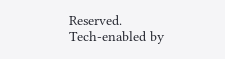Reserved.
Tech-enabled by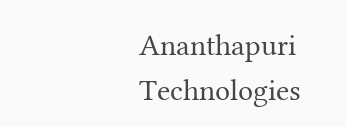Ananthapuri Technologies